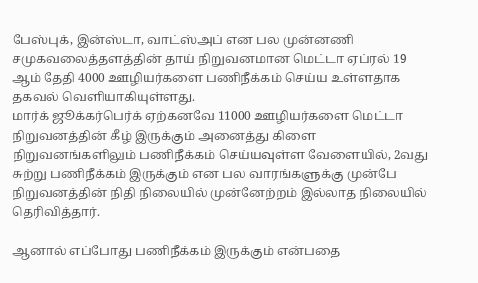பேஸ்புக், இன்ஸ்டா, வாட்ஸ்அப் என பல முன்னணி சமுகவலைத்தளத்தின் தாய் நிறுவனமான மெட்டா ஏப்ரல் 19 ஆம் தேதி 4000 ஊழியர்களை பணிநீக்கம் செய்ய உள்ளதாக தகவல் வெளியாகியுள்ளது.
மார்க் ஜூக்கர்பெர்க் ஏற்கனவே 11000 ஊழியர்களை மெட்டா நிறுவனத்தின் கீழ் இருக்கும் அனைத்து கிளை நிறுவனங்களிலும் பணிநீக்கம் செய்யவுள்ள வேளையில், 2வது சுற்று பணிநீக்கம் இருக்கும் என பல வாரங்களுக்கு முன்பே நிறுவனத்தின் நிதி நிலையில் முன்னேற்றம் இல்லாத நிலையில் தெரிவித்தார்.

ஆனால் எப்போது பணிநீக்கம் இருக்கும் என்பதை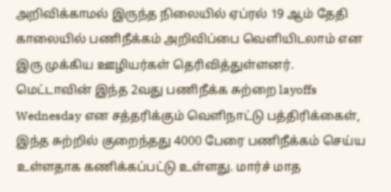அறிவிக்காமல் இருந்த நிலையில் ஏப்ரல் 19 ஆம் தேதி காலையில் பணிநீக்கம் அறிவிப்பை வெளியிடலாம் என இரு முக்கிய ஊழியர்கள் தெரிவித்துள்ளனர்.
மெட்டாவின் இந்த 2வது பணிநீக்க சுற்றை layoffs Wednesday என சத்தரிக்கும் வெளிநாட்டு பத்திரிக்கைள், இந்த சுற்றில் குறைந்தது 4000 பேரை பணிநீக்கம் செய்ய உள்ளதாக கணிக்கப்பட்டு உள்ளது. மார்ச் மாத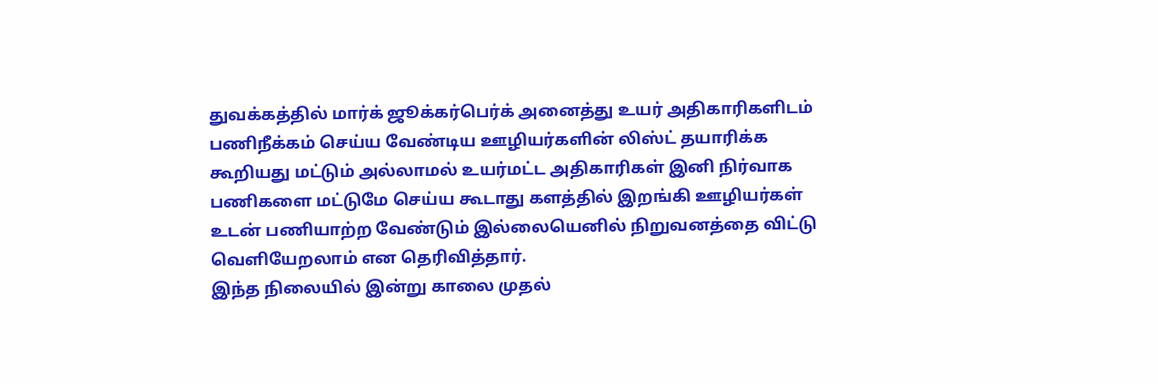துவக்கத்தில் மார்க் ஜூக்கர்பெர்க் அனைத்து உயர் அதிகாரிகளிடம் பணிநீக்கம் செய்ய வேண்டிய ஊழியர்களின் லிஸ்ட் தயாரிக்க கூறியது மட்டும் அல்லாமல் உயர்மட்ட அதிகாரிகள் இனி நிர்வாக பணிகளை மட்டுமே செய்ய கூடாது களத்தில் இறங்கி ஊழியர்கள் உடன் பணியாற்ற வேண்டும் இல்லையெனில் நிறுவனத்தை விட்டு வெளியேறலாம் என தெரிவித்தார்.
இந்த நிலையில் இன்று காலை முதல்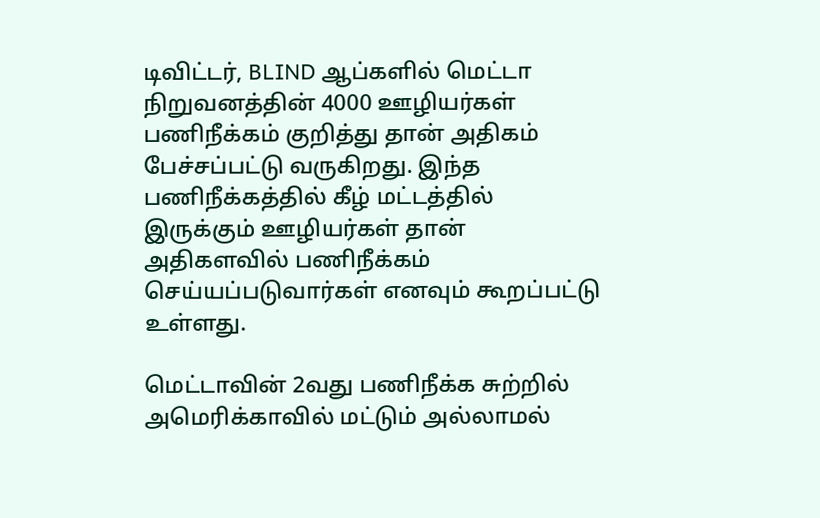டிவிட்டர், BLIND ஆப்களில் மெட்டா நிறுவனத்தின் 4000 ஊழியர்கள் பணிநீக்கம் குறித்து தான் அதிகம் பேச்சப்பட்டு வருகிறது. இந்த பணிநீக்கத்தில் கீழ் மட்டத்தில் இருக்கும் ஊழியர்கள் தான் அதிகளவில் பணிநீக்கம் செய்யப்படுவார்கள் எனவும் கூறப்பட்டு உள்ளது.

மெட்டாவின் 2வது பணிநீக்க சுற்றில் அமெரிக்காவில் மட்டும் அல்லாமல்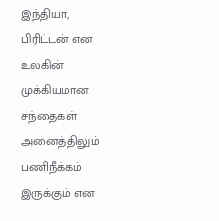இந்தியா, பிரிட்டன் என உலகின் முக்கியமான சந்தைகள் அனைத்திலும் பணிநீக்கம் இருக்கும் என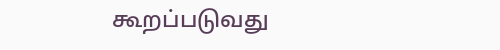கூறப்படுவது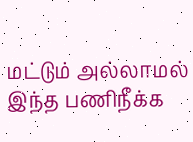மட்டும் அல்லாமல் இந்த பணிநீக்க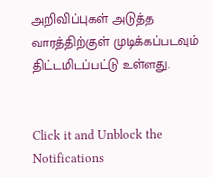அறிவிப்புகள் அடுத்த வாரத்திற்குள் முடிக்கப்படவும் திட்டமிடப்பட்டு உள்ளது.


Click it and Unblock the Notifications